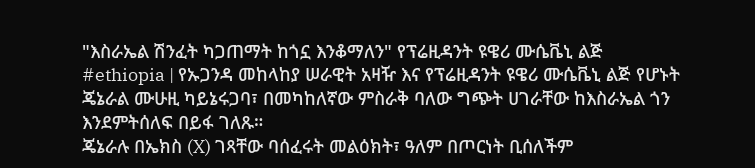"እስራኤል ሽንፈት ካጋጠማት ከጎኗ እንቆማለን" የፕሬዚዳንት ዩዌሪ ሙሴቬኒ ልጅ
#ethiopia | የኡጋንዳ መከላከያ ሠራዊት አዛዥ እና የፕሬዚዳንት ዩዌሪ ሙሴቬኒ ልጅ የሆኑት ጄኔራል ሙሁዚ ካይኔሩጋባ፣ በመካከለኛው ምስራቅ ባለው ግጭት ሀገራቸው ከእስራኤል ጎን እንደምትሰለፍ በይፋ ገለጹ።
ጄኔራሉ በኤክስ (X) ገጻቸው ባሰፈሩት መልዕክት፣ ዓለም በጦርነት ቢሰለችም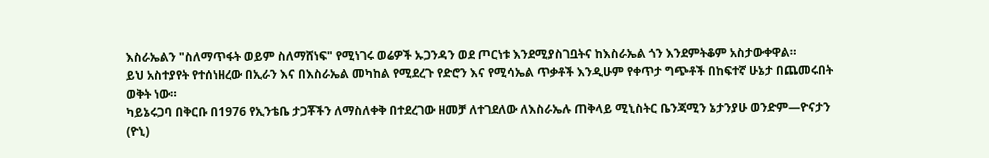እስራኤልን "ስለማጥፋት ወይም ስለማሸነፍ" የሚነገሩ ወሬዎች ኡጋንዳን ወደ ጦርነቱ እንደሚያስገቧትና ከእስራኤል ጎን እንደምትቆም አስታውቀዋል።
ይህ አስተያየት የተሰነዘረው በኢራን እና በእስራኤል መካከል የሚደረጉ የድሮን እና የሚሳኤል ጥቃቶች እንዲሁም የቀጥታ ግጭቶች በከፍተኛ ሁኔታ በጨመሩበት ወቅት ነው።
ካይኔሩጋባ በቅርቡ በ1976 የኢንቴቤ ታጋቾችን ለማስለቀቅ በተደረገው ዘመቻ ለተገደለው ለእስራኤሉ ጠቅላይ ሚኒስትር ቤንጃሚን ኔታንያሁ ወንድም—ዮናታን (ዮኒ)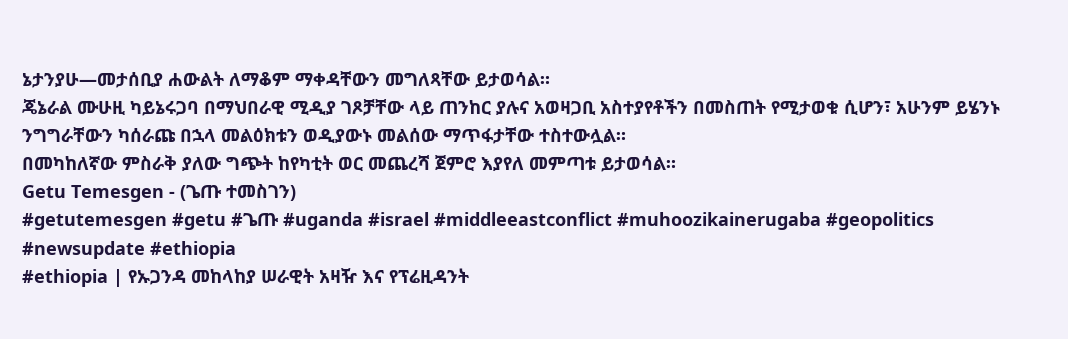ኔታንያሁ—መታሰቢያ ሐውልት ለማቆም ማቀዳቸውን መግለጻቸው ይታወሳል።
ጄኔራል ሙሁዚ ካይኔሩጋባ በማህበራዊ ሚዲያ ገጾቻቸው ላይ ጠንከር ያሉና አወዛጋቢ አስተያየቶችን በመስጠት የሚታወቁ ሲሆን፣ አሁንም ይሄንኑ ንግግራቸውን ካሰራጩ በኋላ መልዕክቱን ወዲያውኑ መልሰው ማጥፋታቸው ተስተውሏል።
በመካከለኛው ምስራቅ ያለው ግጭት ከየካቲት ወር መጨረሻ ጀምሮ እያየለ መምጣቱ ይታወሳል።
Getu Temesgen - (ጌጡ ተመስገን)
#getutemesgen #getu #ጌጡ #uganda #israel #middleeastconflict #muhoozikainerugaba #geopolitics #newsupdate #ethiopia
#ethiopia | የኡጋንዳ መከላከያ ሠራዊት አዛዥ እና የፕሬዚዳንት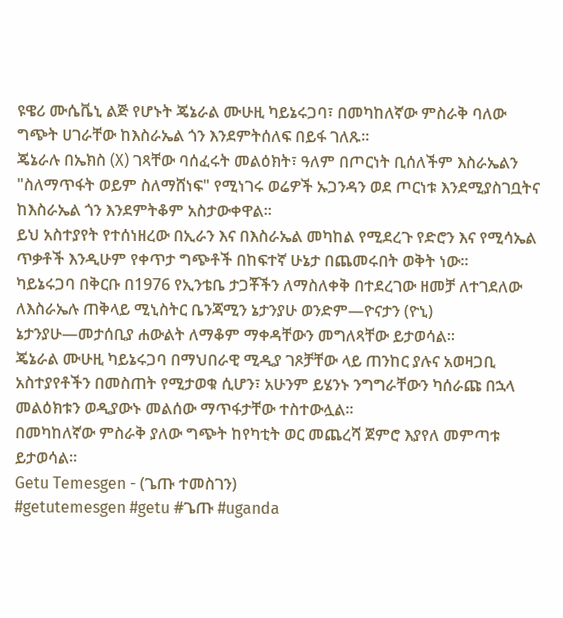ዩዌሪ ሙሴቬኒ ልጅ የሆኑት ጄኔራል ሙሁዚ ካይኔሩጋባ፣ በመካከለኛው ምስራቅ ባለው ግጭት ሀገራቸው ከእስራኤል ጎን እንደምትሰለፍ በይፋ ገለጹ።
ጄኔራሉ በኤክስ (X) ገጻቸው ባሰፈሩት መልዕክት፣ ዓለም በጦርነት ቢሰለችም እስራኤልን "ስለማጥፋት ወይም ስለማሸነፍ" የሚነገሩ ወሬዎች ኡጋንዳን ወደ ጦርነቱ እንደሚያስገቧትና ከእስራኤል ጎን እንደምትቆም አስታውቀዋል።
ይህ አስተያየት የተሰነዘረው በኢራን እና በእስራኤል መካከል የሚደረጉ የድሮን እና የሚሳኤል ጥቃቶች እንዲሁም የቀጥታ ግጭቶች በከፍተኛ ሁኔታ በጨመሩበት ወቅት ነው።
ካይኔሩጋባ በቅርቡ በ1976 የኢንቴቤ ታጋቾችን ለማስለቀቅ በተደረገው ዘመቻ ለተገደለው ለእስራኤሉ ጠቅላይ ሚኒስትር ቤንጃሚን ኔታንያሁ ወንድም—ዮናታን (ዮኒ) ኔታንያሁ—መታሰቢያ ሐውልት ለማቆም ማቀዳቸውን መግለጻቸው ይታወሳል።
ጄኔራል ሙሁዚ ካይኔሩጋባ በማህበራዊ ሚዲያ ገጾቻቸው ላይ ጠንከር ያሉና አወዛጋቢ አስተያየቶችን በመስጠት የሚታወቁ ሲሆን፣ አሁንም ይሄንኑ ንግግራቸውን ካሰራጩ በኋላ መልዕክቱን ወዲያውኑ መልሰው ማጥፋታቸው ተስተውሏል።
በመካከለኛው ምስራቅ ያለው ግጭት ከየካቲት ወር መጨረሻ ጀምሮ እያየለ መምጣቱ ይታወሳል።
Getu Temesgen - (ጌጡ ተመስገን)
#getutemesgen #getu #ጌጡ #uganda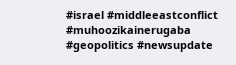#israel #middleeastconflict #muhoozikainerugaba #geopolitics #newsupdate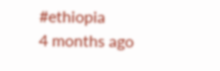#ethiopia
4 months ago